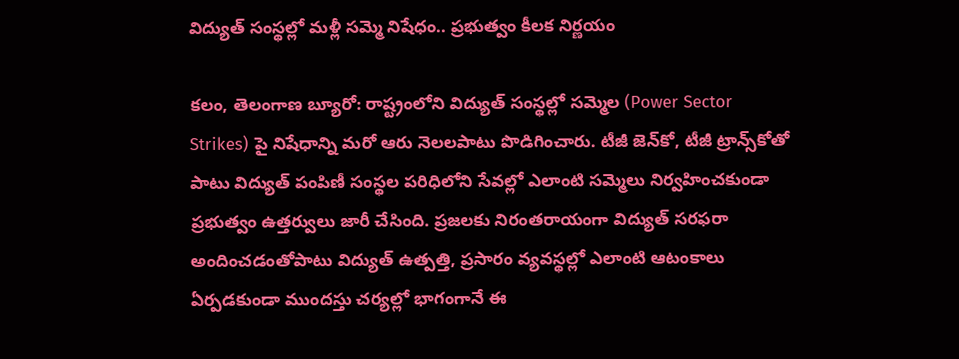విద్యుత్ సంస్థల్లో మళ్లీ సమ్మె నిషేధం.. ప్రభుత్వం కీలక నిర్ణయం

కలం, తెలంగాణ బ్యూరో: రాష్ట్రంలోని విద్యుత్ సంస్థల్లో సమ్మెల (Power Sector Strikes) పై నిషేధాన్ని మరో ఆరు నెలలపాటు పొడిగించారు. టీజీ జెన్‌కో, టీజీ ట్రాన్స్‌కోతో పాటు విద్యుత్ పంపిణీ సంస్థల పరిధిలోని సేవల్లో ఎలాంటి సమ్మెలు నిర్వహించకుండా ప్రభుత్వం ఉత్తర్వులు జారీ చేసింది. ప్రజలకు నిరంతరాయంగా విద్యుత్ సరఫరా అందించడంతోపాటు విద్యుత్ ఉత్పత్తి, ప్రసారం వ్యవస్థల్లో ఎలాంటి ఆటంకాలు ఏర్పడకుండా ముందస్తు చర్యల్లో భాగంగానే ఈ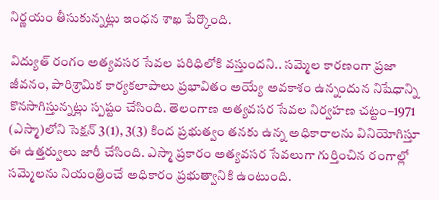నిర్ణయం తీసుకున్నట్లు ఇంధన శాఖ పేర్కొంది.

విద్యుత్ రంగం అత్యవసర సేవల పరిధిలోకి వస్తుందని.. సమ్మెల కారణంగా ప్రజా జీవనం, పారిశ్రామిక కార్యకలాపాలు ప్రభావితం అయ్యే అవకాశం ఉన్నందున నిషేధాన్ని కొనసాగిస్తున్నట్లు స్పష్టం చేసింది. తెలంగాణ అత్యవసర సేవల నిర్వహణ చట్టం–1971 (ఎస్మా)లోని సెక్షన్ 3(1), 3(3) కింద ప్రభుత్వం తనకు ఉన్న అధికారాలను వినియోగిస్తూ ఈ ఉత్తర్వులు జారీ చేసింది. ఎస్మా ప్రకారం అత్యవసర సేవలుగా గుర్తించిన రంగాల్లో సమ్మెలను నియంత్రించే అధికారం ప్రభుత్వానికి ఉంటుంది.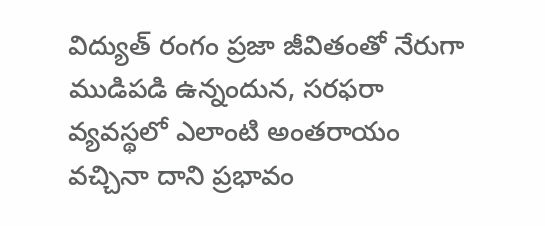విద్యుత్ రంగం ప్రజా జీవితంతో నేరుగా ముడిపడి ఉన్నందున, సరఫరా వ్యవస్థలో ఎలాంటి అంతరాయం వచ్చినా దాని ప్రభావం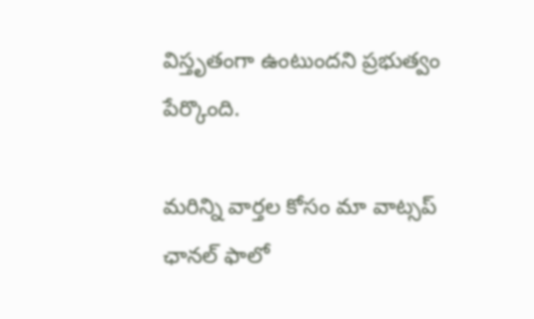విస్తృతంగా ఉంటుందని ప్రభుత్వం పేర్కొంది.

మ‌రిన్ని వార్త‌ల కోసం మా వాట్స‌ప్ ఛాన‌ల్ ఫాలో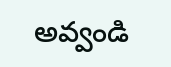అవ్వండి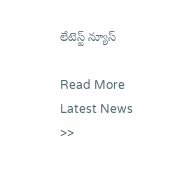లేటెస్ట్ న్యూస్‌

Read More Latest News >>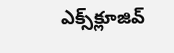ఎక్స్‌క్లూజివ్‌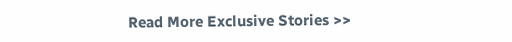Read More Exclusive Stories >>